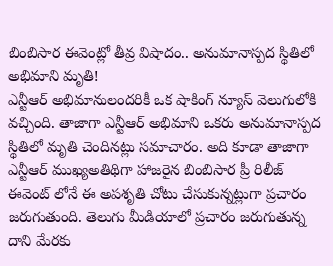బింబిసార ఈవెంట్లో తీవ్ర విషాదం.. అనుమానాస్పద స్థితిలో అభిమాని మృతి!
ఎన్టీఆర్ అభిమానులందరికీ ఒక షాకింగ్ న్యూస్ వెలుగులోకి వచ్చింది. తాజాగా ఎన్టీఆర్ అభిమాని ఒకరు అనుమానాస్పద స్థితిలో మృతి చెందినట్లు సమాచారం. అది కూడా తాజాగా ఎన్టీఆర్ ముఖ్యఅతిథిగా హాజరైన బింబిసార ప్రీ రిలీజ్ ఈవెంట్ లోనే ఈ అపశృతి చోటు చేసుకున్నట్లుగా ప్రచారం జరుగుతుంది. తెలుగు మీడియాలో ప్రచారం జరుగుతున్న దాని మేరకు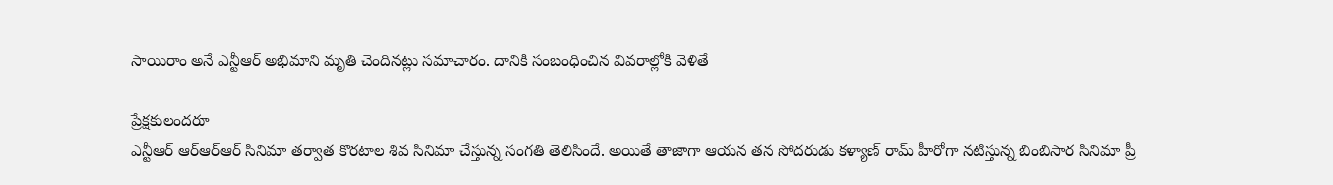సాయిరాం అనే ఎన్టీఆర్ అభిమాని మృతి చెందినట్లు సమాచారం. దానికి సంబంధించిన వివరాల్లోకి వెళితే

ప్రేక్షకులందరూ
ఎన్టీఆర్ ఆర్ఆర్ఆర్ సినిమా తర్వాత కొరటాల శివ సినిమా చేస్తున్న సంగతి తెలిసిందే. అయితే తాజాగా ఆయన తన సోదరుడు కళ్యాణ్ రామ్ హీరోగా నటిస్తున్న బింబిసార సినిమా ప్రీ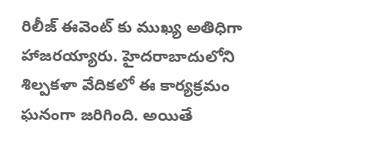రిలీజ్ ఈవెంట్ కు ముఖ్య అతిధిగా హాజరయ్యారు. హైదరాబాదులోని శిల్పకళా వేదికలో ఈ కార్యక్రమం ఘనంగా జరిగింది. అయితే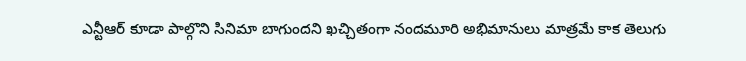ఎన్టీఆర్ కూడా పాల్గొని సినిమా బాగుందని ఖచ్చితంగా నందమూరి అభిమానులు మాత్రమే కాక తెలుగు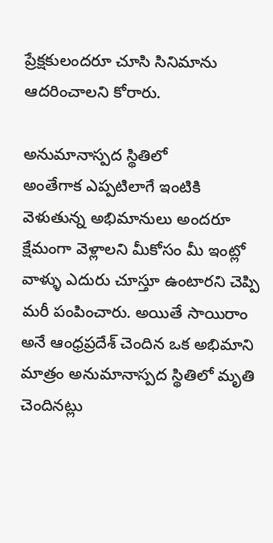ప్రేక్షకులందరూ చూసి సినిమాను ఆదరించాలని కోరారు.

అనుమానాస్పద స్థితిలో
అంతేగాక ఎప్పటిలాగే ఇంటికి వెళుతున్న అభిమానులు అందరూ క్షేమంగా వెళ్లాలని మీకోసం మీ ఇంట్లో వాళ్ళు ఎదురు చూస్తూ ఉంటారని చెప్పి మరీ పంపించారు. అయితే సాయిరాం అనే ఆంధ్రప్రదేశ్ చెందిన ఒక అభిమాని మాత్రం అనుమానాస్పద స్థితిలో మృతి చెందినట్లు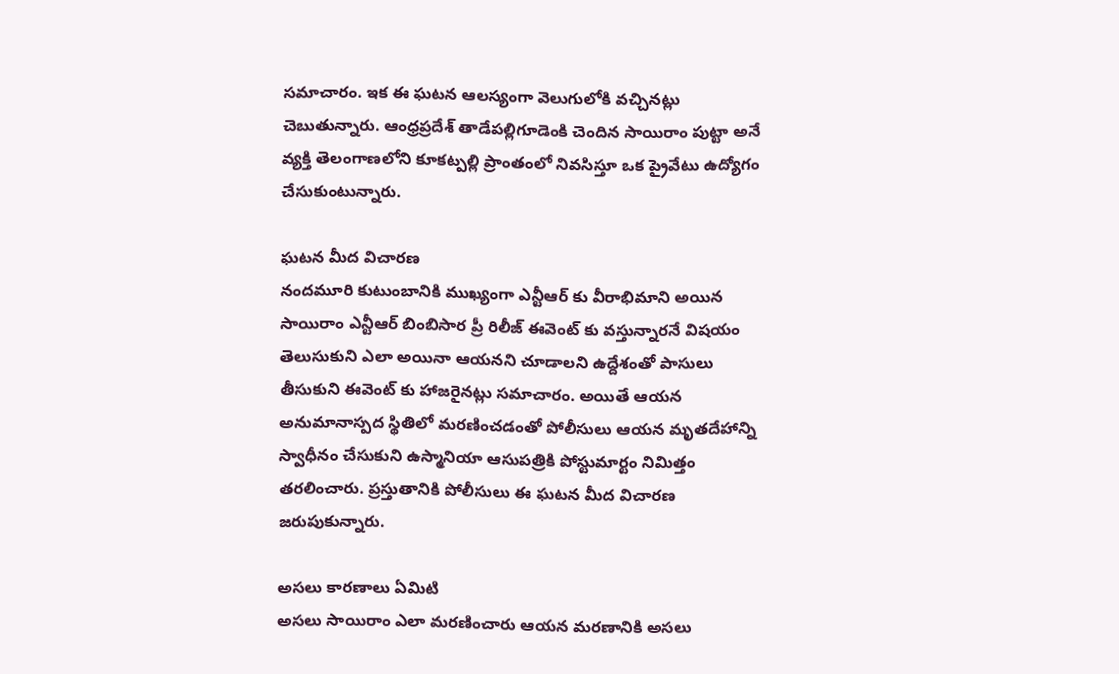సమాచారం. ఇక ఈ ఘటన ఆలస్యంగా వెలుగులోకి వచ్చినట్లు చెబుతున్నారు. ఆంధ్రప్రదేశ్ తాడేపల్లిగూడెంకి చెందిన సాయిరాం పుట్టా అనే వ్యక్తి తెలంగాణలోని కూకట్పల్లి ప్రాంతంలో నివసిస్తూ ఒక ప్రైవేటు ఉద్యోగం చేసుకుంటున్నారు.

ఘటన మీద విచారణ
నందమూరి కుటుంబానికి ముఖ్యంగా ఎన్టీఆర్ కు వీరాభిమాని అయిన సాయిరాం ఎన్టీఆర్ బింబిసార ప్రీ రిలీజ్ ఈవెంట్ కు వస్తున్నారనే విషయం తెలుసుకుని ఎలా అయినా ఆయనని చూడాలని ఉద్దేశంతో పాసులు తీసుకుని ఈవెంట్ కు హాజరైనట్లు సమాచారం. అయితే ఆయన అనుమానాస్పద స్థితిలో మరణించడంతో పోలీసులు ఆయన మృతదేహాన్ని స్వాధీనం చేసుకుని ఉస్మానియా ఆసుపత్రికి పోస్టుమార్టం నిమిత్తం తరలించారు. ప్రస్తుతానికి పోలీసులు ఈ ఘటన మీద విచారణ జరుపుకున్నారు.

అసలు కారణాలు ఏమిటి
అసలు సాయిరాం ఎలా మరణించారు ఆయన మరణానికి అసలు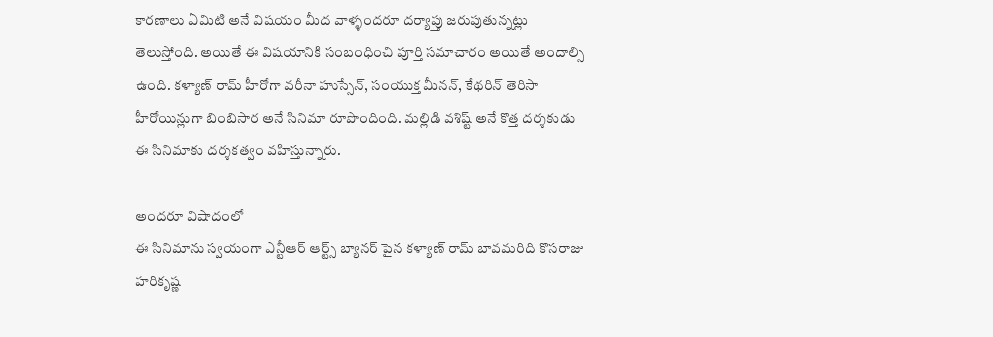కారణాలు ఏమిటి అనే విషయం మీద వాళ్ళందరూ దర్యాప్తు జరుపుతున్నట్లు తెలుస్తోంది. అయితే ఈ విషయానికి సంబంధించి పూర్తి సమాచారం అయితే అందాల్సి ఉంది. కళ్యాణ్ రామ్ హీరోగా వరీనా హుస్సేన్, సంయుక్త మీనన్, కేథరిన్ తెరిసా హీరోయిన్లుగా బింబిసార అనే సినిమా రూపొందింది. మల్లిడి వశిష్ట్ అనే కొత్త దర్శకుడు ఈ సినిమాకు దర్శకత్వం వహిస్తున్నారు.

అందరూ విషాదంలో
ఈ సినిమాను స్వయంగా ఎన్టీఆర్ ఆర్ట్స్ బ్యానర్ పైన కళ్యాణ్ రామ్ బావమరిది కొసరాజు హరికృష్ణ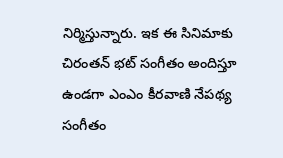నిర్మిస్తున్నారు. ఇక ఈ సినిమాకు చిరంతన్ భట్ సంగీతం అందిస్తూ ఉండగా ఎంఎం కీరవాణి నేపథ్య సంగీతం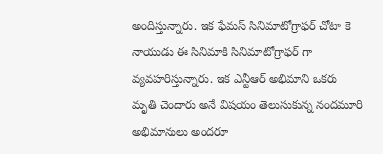అందిస్తున్నారు. ఇక ఫేమస్ సినిమాటోగ్రాఫర్ చోటా కె నాయుడు ఈ సినిమాకి సినిమాటోగ్రాఫర్ గా వ్యవహరిస్తున్నారు. ఇక ఎన్టీఆర్ అభిమాని ఒకరు మృతి చెందారు అనే విషయం తెలుసుకున్న నందమూరి అభిమానులు అందరూ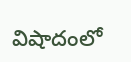విషాదంలో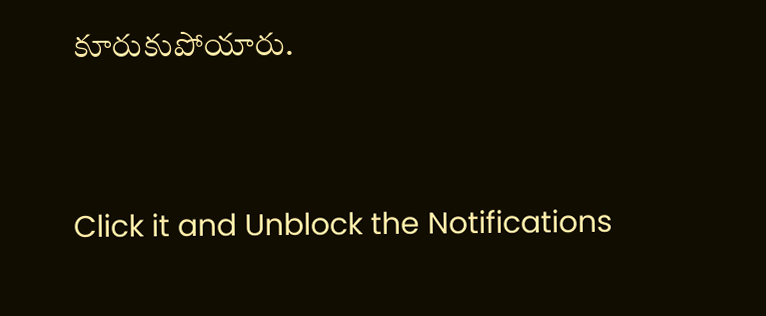కూరుకుపోయారు.


Click it and Unblock the Notifications